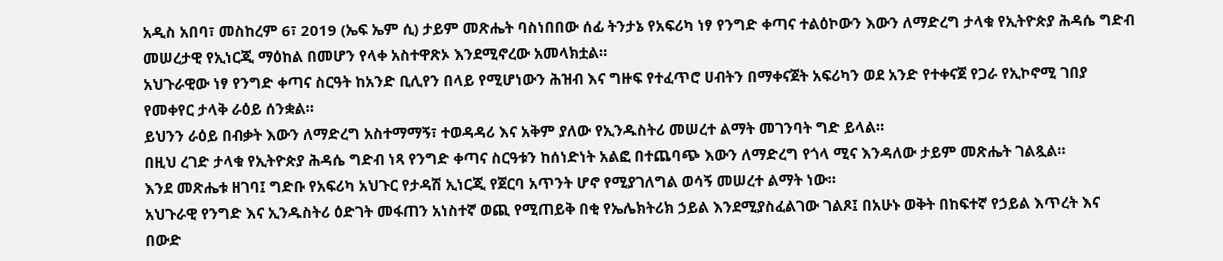አዲስ አበባ፣ መስከረም 6፣ 2019 (ኤፍ ኤም ሲ) ታይም መጽሔት ባስነበበው ሰፊ ትንታኔ የአፍሪካ ነፃ የንግድ ቀጣና ተልዕኮውን እውን ለማድረግ ታላቁ የኢትዮጵያ ሕዳሴ ግድብ መሠረታዊ የኢነርጂ ማዕከል በመሆን የላቀ አስተዋጽኦ እንደሚኖረው አመላክቷል።
አህጉራዊው ነፃ የንግድ ቀጣና ስርዓት ከአንድ ቢሊየን በላይ የሚሆነውን ሕዝብ እና ግዙፍ የተፈጥሮ ሀብትን በማቀናጀት አፍሪካን ወደ አንድ የተቀናጀ የጋራ የኢኮኖሚ ገበያ የመቀየር ታላቅ ራዕይ ሰንቋል።
ይህንን ራዕይ በብቃት እውን ለማድረግ አስተማማኝ፣ ተወዳዳሪ እና አቅም ያለው የኢንዱስትሪ መሠረተ ልማት መገንባት ግድ ይላል።
በዚህ ረገድ ታላቁ የኢትዮጵያ ሕዳሴ ግድብ ነጻ የንግድ ቀጣና ስርዓቱን ከሰነድነት አልፎ በተጨባጭ እውን ለማድረግ የጎላ ሚና እንዳለው ታይም መጽሔት ገልጿል።
እንደ መጽሔቱ ዘገባ፤ ግድቡ የአፍሪካ አህጉር የታዳሽ ኢነርጂ የጀርባ አጥንት ሆኖ የሚያገለግል ወሳኝ መሠረተ ልማት ነው።
አህጉራዊ የንግድ እና ኢንዱስትሪ ዕድገት መፋጠን አነስተኛ ወጪ የሚጠይቅ በቂ የኤሌክትሪክ ኃይል እንደሚያስፈልገው ገልጾ፤ በአሁኑ ወቅት በከፍተኛ የኃይል እጥረት እና በውድ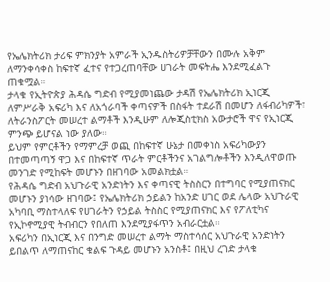የኤሌክትሪክ ታሪፍ ምክንያት አምራች ኢንዱስትሪዎቻቸውን በሙሉ አቅም ለማንቀሳቀስ ከፍተኛ ፈተና የተጋረጠባቸው ሀገራት መፍትሔ እንደሚፈልጉ ጠቁሟል።
ታላቁ የኢትዮጵያ ሕዳሴ ግድብ የሚያመነጨው ታዳሽ የኤሌክትሪክ ኢነርጂ ለምሥራቅ አፍሪካ እና ለአጎራባች ቀጣናዎች በስፋት ተደራሽ በመሆን ለፋብሪካዎች፣ ለትራንስፖርት መሠረተ ልማቶች እንዲሁም ለሎጂስቲክስ አውታሮች ዋና የኢነርጂ ምንጭ ይሆናል ነው ያለው።
ይህም የምርቶችን የማምረቻ ወጪ በከፍተኛ ሁኔታ በመቀነስ አፍሪካውያን በተመጣጣኝ ዋጋ እና በከፍተኛ ጥራት ምርቶችንና አገልግሎቶችን እንዲለዋወጡ መንገድ የሚከፍት መሆኑን በዘገባው አመልክቷል።
የሕዳሴ ግድብ አህጉራዊ አንድነትን እና ቀጣናዊ ትስስርን በተግባር የሚያጠናክር መሆኑን ያነሳው ዘገባው፤ የኤሌክትሪክ ኃይልን ከአንድ ሀገር ወደ ሌላው አህጉራዊ አካባቢ ማስተላለፍ የሀገራትን የኃይል ትስስር የሚያጠናክር እና የፖለቲካና የኢኮኖሚያዊ ትብብርን የበለጠ እንደሚያፋጥን አብራርቷል።
አፍሪካን በኢነርጂ እና በንግድ መሠረተ ልማት ማስተሳሰር አህጉራዊ አንድነትን ይበልጥ ለማጠናከር ቁልፍ ጉዳይ መሆኑን አንስቶ፤ በዚህ ረገድ ታላቁ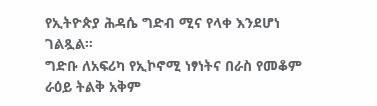የኢትዮጵያ ሕዳሴ ግድብ ሚና የላቀ እንደሆነ ገልጿል።
ግድቡ ለአፍሪካ የኢኮኖሚ ነፃነትና በራስ የመቆም ራዕይ ትልቅ አቅም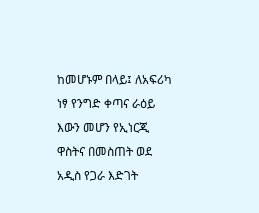ከመሆኑም በላይ፤ ለአፍሪካ ነፃ የንግድ ቀጣና ራዕይ እውን መሆን የኢነርጂ ዋስትና በመስጠት ወደ አዲስ የጋራ እድገት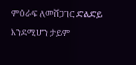ምዕራፍ ለመሸጋገር ድልድይ እንደሚሆን ታይም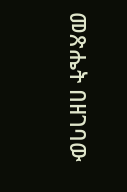መጽሔት በዘገባው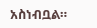አስነብቧል።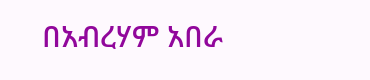በአብረሃም አበራ